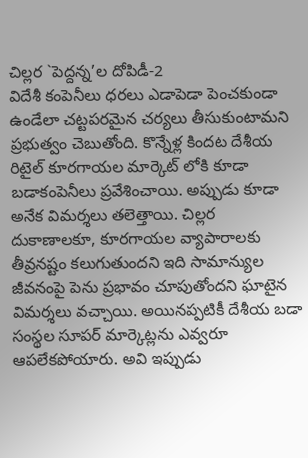చిల్లర `పెద్దన్న’ల దోపిడీ-2
విదేశీ కంపెనీలు ధరలు ఎడాపెడా పెంచకుండా ఉండేలా చట్టపరమైన చర్యలు తీసుకుంటామని ప్రభుత్వం చెబుతోంది. కొన్నేళ్ల కిందట దేశీయ రిటైల్ కూరగాయల మార్కెట్ లోకి కూడా బడాకంపెనీలు ప్రవేశించాయి. అప్పుడు కూడా అనేక విమర్శలు తలెత్తాయి. చిల్లర దుకాణాలకూ, కూరగాయల వ్యాపారాలకు తీవ్రనష్టం కలుగుతుందని ఇది సామాన్యుల జీవనంపై పెను ప్రభావం చూపుతోందని ఘాటైన విమర్శలు వచ్చాయి. అయినప్పటికీ దేశీయ బడా సంస్థల సూపర్ మార్కెట్లను ఎవ్వరూ ఆపలేకపోయారు. అవి ఇప్పుడు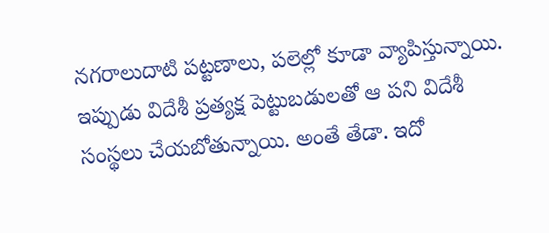నగరాలుదాటి పట్టణాలు, పలెల్లో కూడా వ్యాపిస్తున్నాయి. ఇప్పుడు విదేశీ ప్రత్యక్ష పెట్టుబడులతో ఆ పని విదేశీ సంస్థలు చేయబోతున్నాయి. అంతే తేడా. ఇదో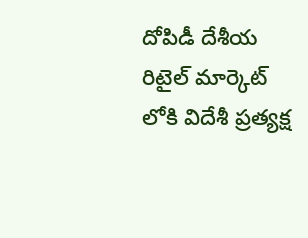దోపిడీ దేశీయ రిటైల్ మార్కెట్ లోకి విదేశీ ప్రత్యక్ష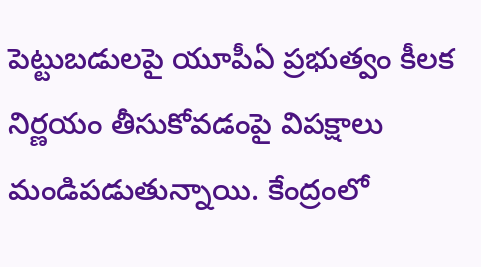పెట్టుబడులపై యూపీఏ ప్రభుత్వం కీలక నిర్ణయం తీసుకోవడంపై విపక్షాలు మండిపడుతున్నాయి. కేంద్రంలో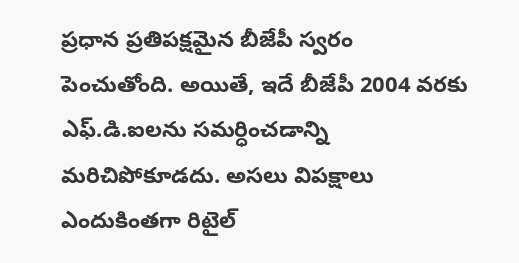ప్రధాన ప్రతిపక్షమైన బీజేపీ స్వరం పెంచుతోంది. అయితే, ఇదే బీజేపీ 2004 వరకు ఎఫ్.డి.ఐలను సమర్ధించడాన్ని మరిచిపోకూడదు. అసలు విపక్షాలు ఎందుకింతగా రిటైల్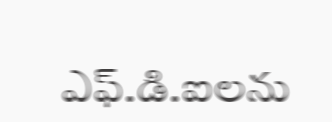ఎఫ్.డి.ఐలను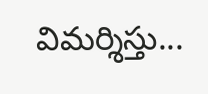విమర్శిస్తు...